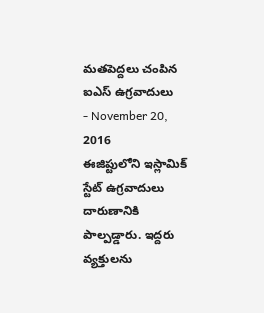మతపెద్దలు చంపిన ఐఎస్ ఉగ్రవాదులు
- November 20, 2016
ఈజిప్టులోని ఇస్లామిక్ స్టేట్ ఉగ్రవాదులు దారుణానికి పాల్పడ్డారు. ఇద్దరు వ్యక్తులను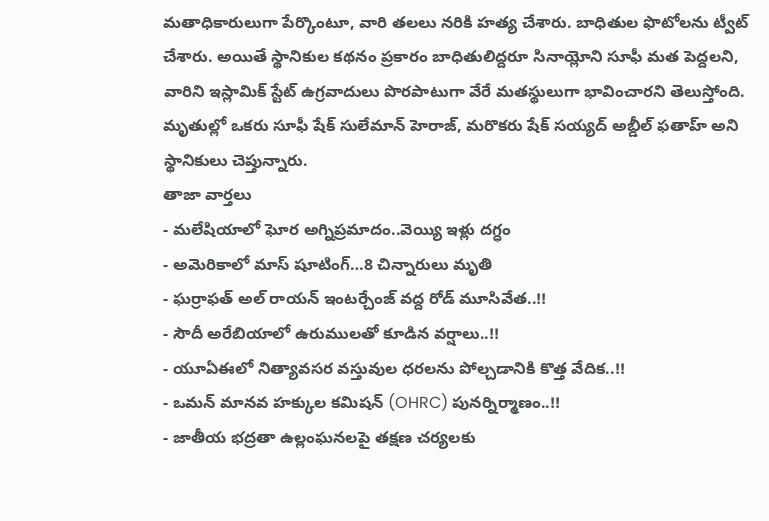మతాధికారులుగా పేర్కొంటూ, వారి తలలు నరికి హత్య చేశారు. బాధితుల ఫొటోలను ట్వీట్ చేశారు. అయితే స్థానికుల కథనం ప్రకారం బాధితులిద్దరూ సినాయ్లోని సూఫీ మత పెద్దలని, వారిని ఇస్లామిక్ స్టేట్ ఉగ్రవాదులు పొరపాటుగా వేరే మతస్థులుగా భావించారని తెలుస్తోంది. మృతుల్లో ఒకరు సూఫీ షేక్ సులేమాన్ హెరాజ్, మరొకరు షేక్ సయ్యద్ అబ్డీల్ ఫతాహ్ అని స్థానికులు చెప్తున్నారు.
తాజా వార్తలు
- మలేషియాలో ఘోర అగ్నిప్రమాదం..వెయ్యి ఇళ్లు దగ్ధం
- అమెరికాలో మాస్ షూటింగ్…8 చిన్నారులు మృతి
- ఘర్రాఫత్ అల్ రాయన్ ఇంటర్చేంజ్ వద్ద రోడ్ మూసివేత..!!
- సౌదీ అరేబియాలో ఉరుములతో కూడిన వర్షాలు..!!
- యూఏఈలో నిత్యావసర వస్తువుల ధరలను పోల్చడానికి కొత్త వేదిక..!!
- ఒమన్ మానవ హక్కుల కమిషన్ (OHRC) పునర్నిర్మాణం..!!
- జాతీయ భద్రతా ఉల్లంఘనలపై తక్షణ చర్యలకు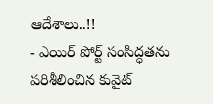ఆదేశాలు..!!
- ఎయిర్ పోర్ట్ సంసిద్ధతను పరిశీలించిన కువైట్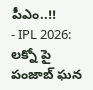పీఎం..!!
- IPL 2026: లక్నో పై పంజాబ్ ఘన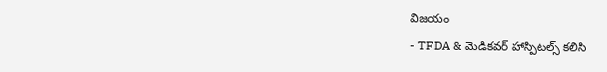విజయం
- TFDA & మెడికవర్ హాస్పిటల్స్ కలిసి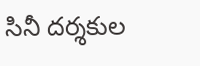సినీ దర్శకుల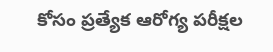కోసం ప్రత్యేక ఆరోగ్య పరీక్షల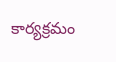కార్యక్రమం